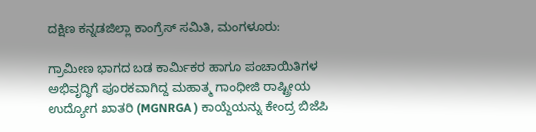ದಕ್ಷಿಣ ಕನ್ನಡಜಿಲ್ಲಾ ಕಾಂಗ್ರೆಸ್ ಸಮಿತಿ, ಮಂಗಳೂರು:

ಗ್ರಾಮೀಣ ಭಾಗದ ಬಡ ಕಾರ್ಮಿಕರ ಹಾಗೂ ಪಂಚಾಯಿತಿಗಳ ಅಭಿವೃದ್ಧಿಗೆ ಪೂರಕವಾಗಿದ್ದ ಮಹಾತ್ಮ ಗಾಂಧೀಜಿ ರಾಷ್ಟ್ರೀಯ ಉದ್ಯೋಗ ಖಾತರಿ (MGNRGA ) ಕಾಯ್ದೆಯನ್ನು ಕೇಂದ್ರ ಬಿಜೆಪಿ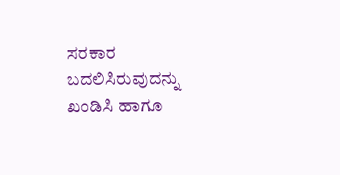ಸರಕಾರ ಬದಲಿಸಿರುವುದನ್ನು ಖಂಡಿಸಿ ಹಾಗೂ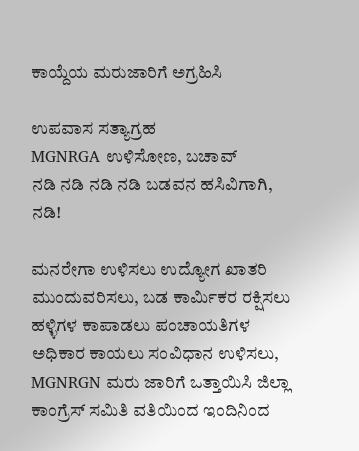ಕಾಯ್ದೆಯ ಮರುಜಾರಿಗೆ ಅಗ್ರಹಿಸಿ

ಉಪವಾಸ ಸತ್ಯಾಗ್ರಹ
MGNRGA ಉಳಿಸೋಣ, ಬಚಾವ್
ನಡಿ ನಡಿ ನಡಿ ನಡಿ ಬಡವನ ಹಸಿವಿಗಾಗಿ, ನಡಿ!

ಮನರೇಗಾ ಉಳಿಸಲು ಉದ್ಯೋಗ ಖಾತರಿ ಮುಂದುವರಿಸಲು, ಬಡ ಕಾರ್ಮಿಕರ ರಕ್ಷಿಸಲು ಹಳ್ಳಿಗಳ ಕಾಪಾಡಲು ಪಂಚಾಯತಿಗಳ ಅಧಿಕಾರ ಕಾಯಲು ಸಂವಿಧಾನ ಉಳಿಸಲು, MGNRGN ಮರು ಜಾರಿಗೆ ಒತ್ತಾಯಿಸಿ ಜಿಲ್ಲಾ ಕಾಂಗ್ರೆಸ್ ಸಮಿತಿ ವತಿಯಿಂದ ಇಂದಿನಿಂದ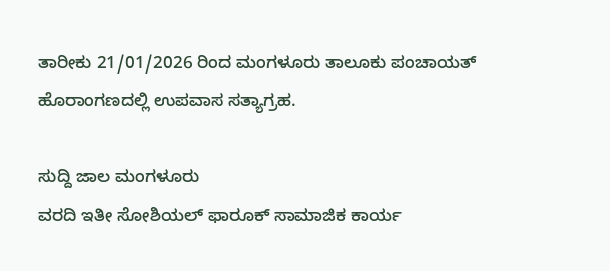ತಾರೀಕು 21/01/2026 ರಿಂದ ಮಂಗಳೂರು ತಾಲೂಕು ಪಂಚಾಯತ್ ಹೊರಾಂಗಣದಲ್ಲಿ ಉಪವಾಸ ಸತ್ಯಾಗ್ರಹ.

ಸುದ್ದಿ ಜಾಲ ಮಂಗಳೂರು
ವರದಿ ಇತೀ ಸೋಶಿಯಲ್ ಫಾರೂಕ್ ಸಾಮಾಜಿಕ ಕಾರ್ಯ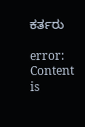ಕರ್ತರು

error: Content is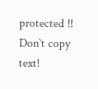protected !!
Don`t copy text!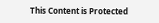This Content is Protected